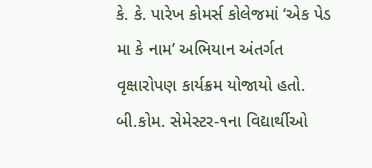કે. કે. પારેખ કોમર્સ કોલેજમાં ‘એક પેડ મા કે નામ’ અભિયાન અંતર્ગત વૃક્ષારોપણ કાર્યક્રમ યોજાયો હતો. બી.કોમ. સેમેસ્ટર-૧ના વિદ્યાર્થીઓ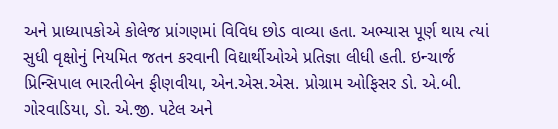અને પ્રાધ્યાપકોએ કોલેજ પ્રાંગણમાં વિવિધ છોડ વાવ્યા હતા. અભ્યાસ પૂર્ણ થાય ત્યાં સુધી વૃક્ષોનું નિયમિત જતન કરવાની વિદ્યાર્થીઓએ પ્રતિજ્ઞા લીધી હતી. ઇન્ચાર્જ પ્રિન્સિપાલ ભારતીબેન ફીણવીયા, એન.એસ.એસ. પ્રોગ્રામ ઓફિસર ડો. એ.બી. ગોરવાડિયા, ડો. એ.જી. પટેલ અને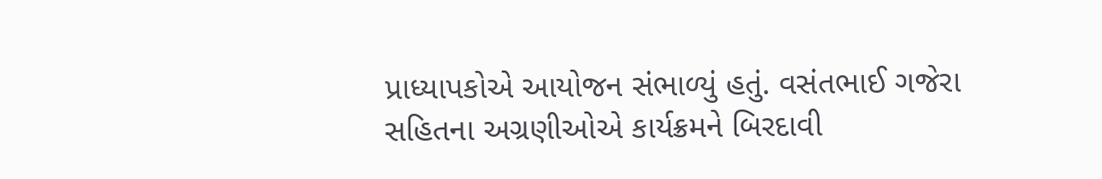પ્રાધ્યાપકોએ આયોજન સંભાળ્યું હતું. વસંતભાઈ ગજેરા સહિતના અગ્રણીઓએ કાર્યક્રમને બિરદાવી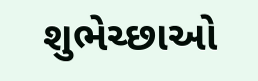શુભેચ્છાઓ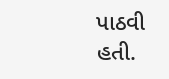પાઠવી હતી.